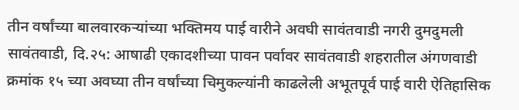तीन वर्षांच्या बालवारकऱ्यांच्या भक्तिमय पाई वारीने अवघी सावंतवाडी नगरी दुमदुमली
सावंतवाडी, दि.२५: आषाढी एकादशीच्या पावन पर्वावर सावंतवाडी शहरातील अंगणवाडी क्रमांक १५ च्या अवघ्या तीन वर्षांच्या चिमुकल्यांनी काढलेली अभूतपूर्व पाई वारी ऐतिहासिक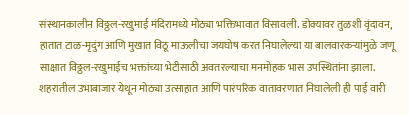संस्थानकालीन विठ्ठल-रखुमाई मंदिरामध्ये मोठ्या भक्तिभावात विसावली. डोक्यावर तुळशी वृंदावन, हातात टाळ-मृदुंग आणि मुखात विठू माऊलीचा जयघोष करत निघालेल्या या बालवारकऱ्यांमुळे जणू साक्षात विठ्ठल-रखुमाईच भक्तांच्या भेटीसाठी अवतरल्याचा मनमोहक भास उपस्थितांना झाला.
शहरातील उभाबाजार येथून मोठ्या उत्साहात आणि पारंपरिक वातावरणात निघालेली ही पाई वारी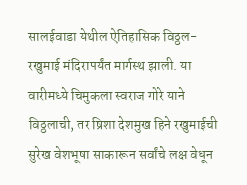सालईवाडा येथील ऐतिहासिक विठ्ठल-रखुमाई मंदिरापर्यंत मार्गस्थ झाली. या वारीमध्ये चिमुकला स्वराज गोरे याने विठ्ठलाची, तर ष्रिशा देशमुख हिने रखुमाईची सुरेख वेशभूषा साकारून सर्वांचे लक्ष वेधून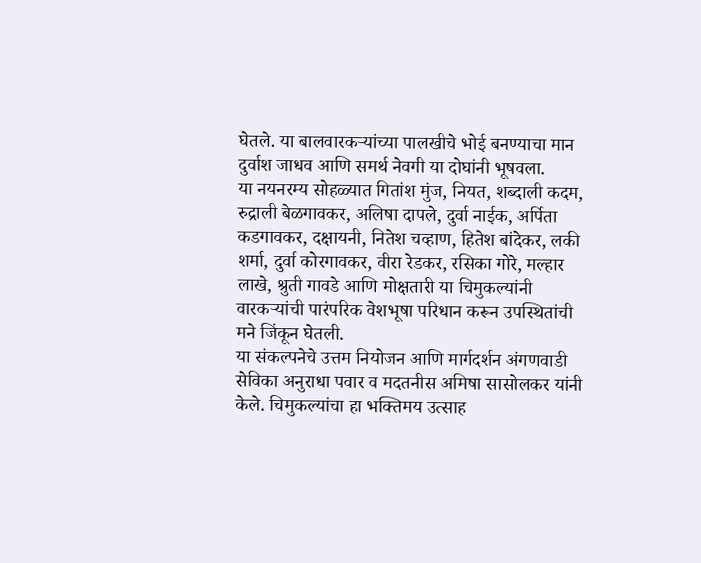घेतले. या बालवारकऱ्यांच्या पालखीचे भोई बनण्याचा मान दुर्वाश जाधव आणि समर्थ नेवगी या दोघांनी भूषवला.
या नयनरम्य सोहळ्यात गितांश मुंज, नियत, शब्दाली कदम, रुद्राली बेळगावकर, अलिषा दापले, दुर्वा नाईक, अर्पिता कडगावकर, दक्षायनी, नितेश चव्हाण, हितेश बांदेकर, लकी शर्मा, दुर्वा कोरगावकर, वीरा रेडकर, रसिका गोरे, मल्हार लाखे, श्रुती गावडे आणि मोक्षतारी या चिमुकल्यांनी वारकऱ्यांची पारंपरिक वेशभूषा परिधान करून उपस्थितांची मने जिंकून घेतली.
या संकल्पनेचे उत्तम नियोजन आणि मार्गदर्शन अंगणवाडी सेविका अनुराधा पवार व मदतनीस अमिषा सासोलकर यांनी केले. चिमुकल्यांचा हा भक्तिमय उत्साह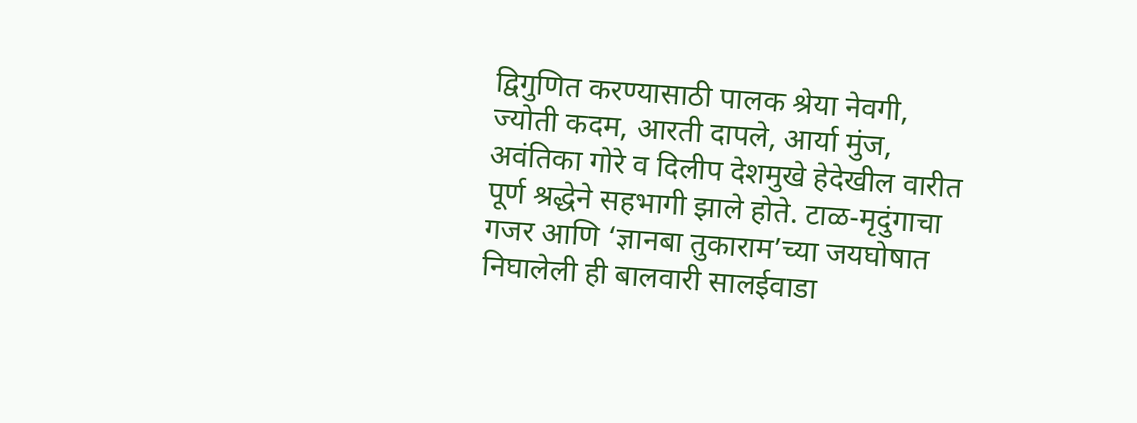द्विगुणित करण्यासाठी पालक श्रेया नेवगी, ज्योती कदम, आरती दापले, आर्या मुंज, अवंतिका गोरे व दिलीप देशमुखे हेदेखील वारीत पूर्ण श्रद्धेने सहभागी झाले होते. टाळ-मृदुंगाचा गजर आणि ‘ज्ञानबा तुकाराम’च्या जयघोषात निघालेली ही बालवारी सालईवाडा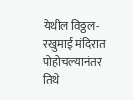येथील विठ्ठल-रखुमाई मंदिरात पोहोचल्यानंतर तिथे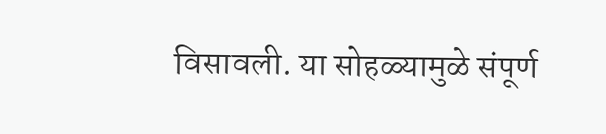विसावली. या सोहळ्यामुळे संपूर्ण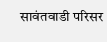सावंतवाडी परिसर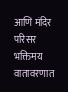आणि मंदिर परिसर भक्तिमय वातावरणात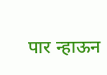पार न्हाऊन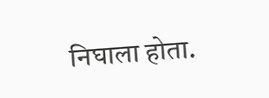निघाला होता.